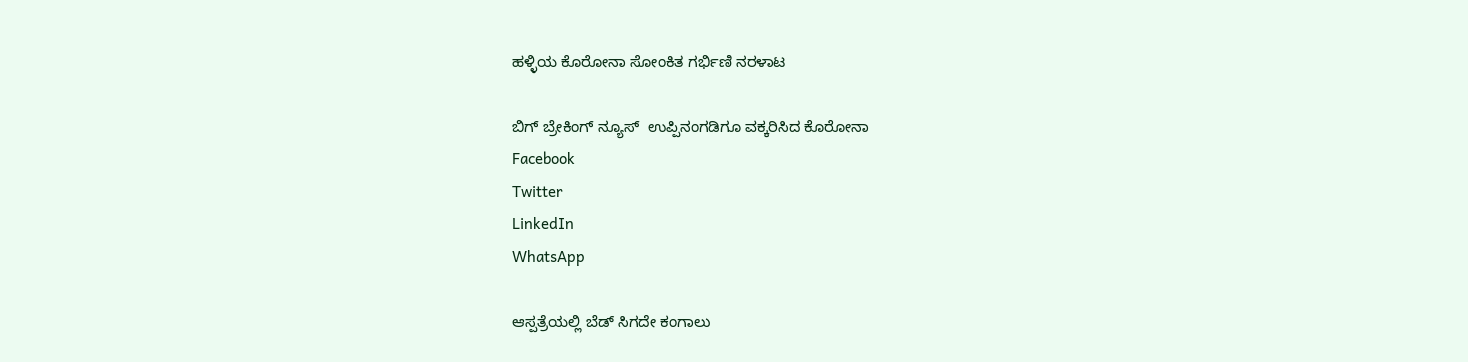ಹಳ್ಳಿಯ ಕೊರೋನಾ ಸೋಂಕಿತ ಗರ್ಭಿಣಿ ನರಳಾಟ

ಬಿಗ್ ಬ್ರೇಕಿಂಗ್ ನ್ಯೂಸ್  ಉಪ್ಪಿನಂಗಡಿಗೂ ವಕ್ಕರಿಸಿದ ಕೊರೋನಾ
Facebook
Twitter
LinkedIn
WhatsApp

ಆಸ್ಪತ್ರೆಯಲ್ಲಿ ಬೆಡ್ ಸಿಗದೇ ಕಂಗಾಲು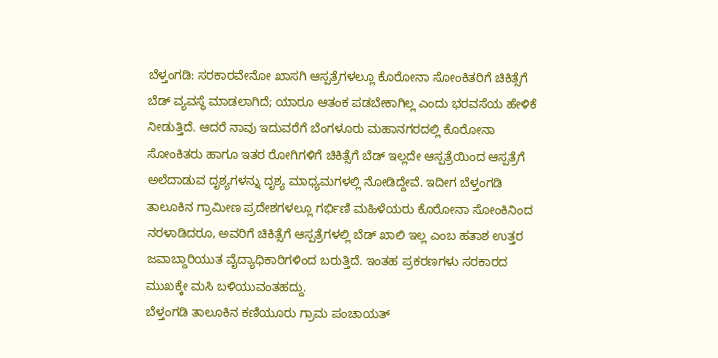ಬೆಳ್ತಂಗಡಿ: ಸರಕಾರವೇನೋ ಖಾಸಗಿ ಆಸ್ಪತ್ರೆಗಳಲ್ಲೂ ಕೊರೋನಾ ಸೋಂಕಿತರಿಗೆ ಚಿಕಿತ್ಸೆಗೆ ಬೆಡ್‌ ವ್ಯವಸ್ಥೆ ಮಾಡಲಾಗಿದೆ; ಯಾರೂ ಆತಂಕ ಪಡಬೇಕಾಗಿಲ್ಲ ಎಂದು ಭರವಸೆಯ ಹೇಳಿಕೆ ನೀಡುತ್ತಿದೆ. ಆದರೆ ನಾವು ಇದುವರೆಗೆ ಬೆಂಗಳೂರು ಮಹಾನಗರದಲ್ಲಿ ಕೊರೋನಾ ಸೋಂಕಿತರು ಹಾಗೂ ಇತರ ರೋಗಿಗಳಿಗೆ ಚಿಕಿತ್ಸೆಗೆ ಬೆಡ್ ಇಲ್ಲದೇ ಆಸ್ಪತ್ರೆಯಿಂದ ಆಸ್ಪತ್ರೆಗೆ ಅಲೆದಾಡುವ ದೃಶ್ಯಗಳನ್ನು ದೃಶ್ಯ ಮಾಧ್ಯಮಗಳಲ್ಲಿ ನೋಡಿದ್ದೇವೆ. ಇದೀಗ ಬೆಳ್ತಂಗಡಿ ತಾಲೂಕಿನ ಗ್ರಾಮೀಣ ಪ್ರದೇಶಗಳಲ್ಲೂ ಗರ್ಭಿಣಿ ಮಹಿಳೆಯರು ಕೊರೋನಾ ಸೋಂಕಿನಿಂದ ನರಳಾಡಿದರೂ, ಅವರಿಗೆ ಚಿಕಿತ್ಸೆಗೆ ಆಸ್ಪತ್ರೆಗಳಲ್ಲಿ ಬೆಡ್ ಖಾಲಿ ಇಲ್ಲ ಎಂಬ ಹತಾಶ ಉತ್ತರ ಜವಾಬ್ದಾರಿಯುತ ವೈದ್ಯಾಧಿಕಾರಿಗಳಿಂದ ಬರುತ್ತಿದೆ. ಇಂತಹ ಪ್ರಕರಣಗಳು ಸರಕಾರದ ಮುಖಕ್ಕೇ ಮಸಿ ಬಳಿಯುವಂತಹದ್ದು.
ಬೆಳ್ತಂಗಡಿ ತಾಲೂಕಿನ ಕಣಿಯೂರು ಗ್ರಾಮ ಪಂಚಾಯತ್‌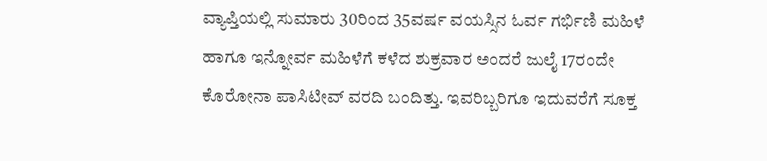ವ್ಯಾಪ್ತಿಯಲ್ಲಿ ಸುಮಾರು 30ರಿಂದ 35ವರ್ಷ ವಯಸ್ಸಿನ ಓರ್ವ ಗರ್ಭಿಣಿ ಮಹಿಳೆ ಹಾಗೂ ಇನ್ನೋರ್ವ ಮಹಿಳೆಗೆ ಕಳೆದ ಶುಕ್ರವಾರ ಅಂದರೆ ಜುಲೈ 17ರಂದೇ ಕೊರೋನಾ ಪಾಸಿಟೀವ್ ವರದಿ ಬಂದಿತ್ತು. ಇವರಿಬ್ಬರಿಗೂ ಇದುವರೆಗೆ ಸೂಕ್ತ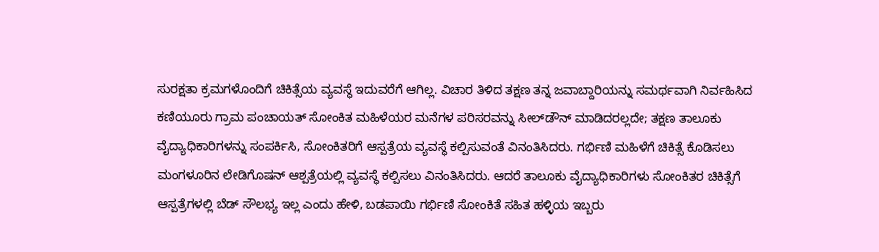ಸುರಕ್ಷತಾ ಕ್ರಮಗಳೊಂದಿಗೆ ಚಿಕಿತ್ಸೆಯ ವ್ಯವಸ್ಥೆ ಇದುವರೆಗೆ ಆಗಿಲ್ಲ. ವಿಚಾರ ತಿಳಿದ ತಕ್ಷಣ ತನ್ನ ಜವಾಬ್ದಾರಿಯನ್ನು ಸಮರ್ಥವಾಗಿ ನಿರ್ವಹಿಸಿದ ಕಣಿಯೂರು ಗ್ರಾಮ ಪಂಚಾಯತ್ ಸೋಂಕಿತ ಮಹಿಳೆಯರ ಮನೆಗಳ ಪರಿಸರವನ್ನು ಸೀಲ್‌ಡೌನ್ ಮಾಡಿದರಲ್ಲದೇ; ತಕ್ಷಣ ತಾಲೂಕು ವೈದ್ಯಾಧಿಕಾರಿಗಳನ್ನು ಸಂಪರ್ಕಿಸಿ, ಸೋಂಕಿತರಿಗೆ ಆಸ್ಪತ್ರೆಯ ವ್ಯವಸ್ಥೆ ಕಲ್ಪಿಸುವಂತೆ ವಿನಂತಿಸಿದರು. ಗರ್ಭಿಣಿ ಮಹಿಳೆಗೆ ಚಿಕಿತ್ಸೆ ಕೊಡಿಸಲು ಮಂಗಳೂರಿನ ಲೇಡಿಗೊಷನ್ ಆಶ್ಪತ್ರೆಯಲ್ಲಿ ವ್ಯವಸ್ಥೆ ಕಲ್ಪಿಸಲು ವಿನಂತಿಸಿದರು. ಆದರೆ ತಾಲೂಕು ವೈದ್ಯಾಧಿಕಾರಿಗಳು ಸೋಂಕಿತರ ಚಿಕಿತ್ಸೆಗೆ ಆಸ್ಪತ್ರೆಗಳಲ್ಲಿ ಬೆಡ್ ಸೌಲಭ್ಯ ಇಲ್ಲ ಎಂದು ಹೇಳಿ, ಬಡಪಾಯಿ ಗರ್ಭಿಣಿ ಸೋಂಕಿತೆ ಸಹಿತ ಹಳ್ಳಿಯ ಇಬ್ಬರು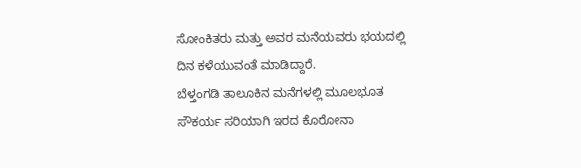ಸೋಂಕಿತರು ಮತ್ತು ಅವರ ಮನೆಯವರು ಭಯದಲ್ಲಿ ದಿನ ಕಳೆಯುವಂತೆ ಮಾಡಿದ್ದಾರೆ‌.
ಬೆಳ್ತಂಗಡಿ ತಾಲೂಕಿನ ಮನೆಗಳಲ್ಲಿ ಮೂಲಭೂತ ಸೌಕರ್ಯ ಸರಿಯಾಗಿ ಇರದ ಕೊರೋನಾ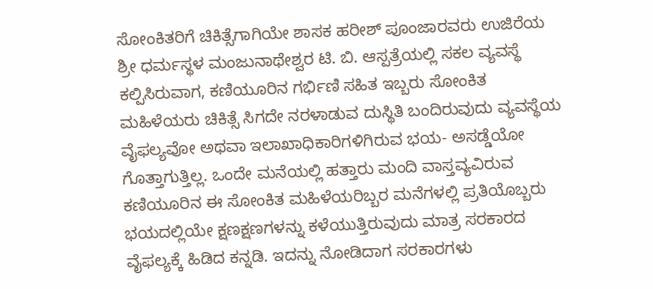ಸೋಂಕಿತರಿಗೆ ಚಿಕಿತ್ಸೆಗಾಗಿಯೇ ಶಾಸಕ ಹರೀಶ್ ಪೂಂಜಾರವರು ಉಜಿರೆಯ ಶ್ರೀ ಧರ್ಮಸ್ಥಳ ಮಂಜುನಾಥೇಶ್ವರ ಟಿ. ಬಿ. ಆಸ್ಪತ್ರೆಯಲ್ಲಿ ಸಕಲ ವ್ಯವಸ್ಥೆ ಕಲ್ಪಿಸಿರುವಾಗ, ಕಣಿಯೂರಿನ ಗರ್ಭಿಣಿ ಸಹಿತ ಇಬ್ಬರು ಸೋಂಕಿತ ಮಹಿಳೆಯರು ಚಿಕಿತ್ಸೆ ಸಿಗದೇ ನರಳಾಡುವ ದುಸ್ಥಿತಿ ಬಂದಿರುವುದು ವ್ಯವಸ್ಥೆಯ ವೈಫಲ್ಯವೋ ಅಥವಾ ಇಲಾಖಾಧಿಕಾರಿಗಳಿಗಿರುವ ಭಯ- ಅಸಡ್ಡೆಯೋ ಗೊತ್ತಾಗುತ್ತಿಲ್ಲ. ಒಂದೇ‌ ಮನೆಯಲ್ಲಿ ಹತ್ತಾರು ಮಂದಿ ವಾಸ್ತವ್ಯವಿರುವ ಕಣಿಯೂರಿನ ಈ ಸೋಂಕಿತ ಮಹಿಳೆಯರಿಬ್ಬರ ಮನೆಗಳಲ್ಲಿ ಪ್ರತಿಯೊಬ್ಬರು ಭಯದಲ್ಲಿಯೇ ಕ್ಷಣಕ್ಷಣಗಳನ್ನು ಕಳೆಯುತ್ತಿರುವುದು ಮಾತ್ರ ಸರಕಾರದ ವೈಫಲ್ಯಕ್ಕೆ ಹಿಡಿದ ಕನ್ನಡಿ‌. ಇದನ್ನು ನೋಡಿದಾಗ ಸರಕಾರಗಳು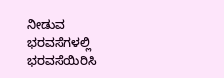ನೀಡುವ ಭರವಸೆಗಳಲ್ಲಿ ಭರವಸೆಯಿರಿಸಿ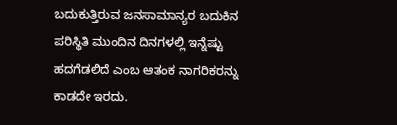ಬದುಕುತ್ತಿರುವ ಜನಸಾಮಾನ್ಯರ ಬದುಕಿನ ಪರಿಸ್ಥಿತಿ ಮುಂದಿನ ದಿನಗಳಲ್ಲಿ ಇನ್ನೆಷ್ಟು ಹದಗೆಡಲಿದೆ ಎಂಬ ಆತಂಕ ನಾಗರಿಕರನ್ನು ಕಾಡದೇ ಇರದು.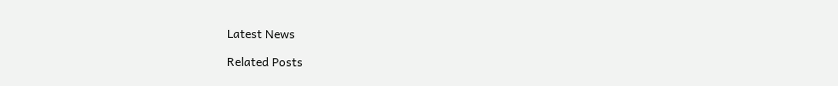Latest News

Related Posts